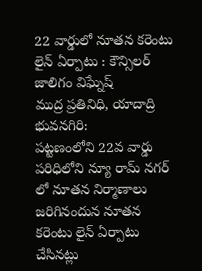22 వార్డులో నూతన కరెంటు లైన్ ఏర్పాటు : కౌన్సిలర్ జాలిగం విఘ్నేష్
ముద్ర ప్రతినిధి, యాదాద్రి భువనగిరి:
పట్టణంలోని 22వ వార్డు పరిధిలోని న్యూ రామ్ నగర్ లో నూతన నిర్మాణాలు జరిగినందున నూతన కరెంటు లైన్ ఏర్పాటు చేసినట్లు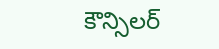కౌన్సిలర్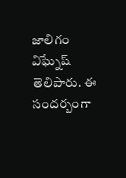జాలిగం విఘ్నేష్ తెలిపారు. ఈ సందర్బంగా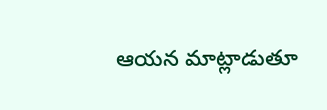ఆయన మాట్లాడుతూ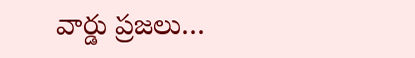వార్డు ప్రజలు…